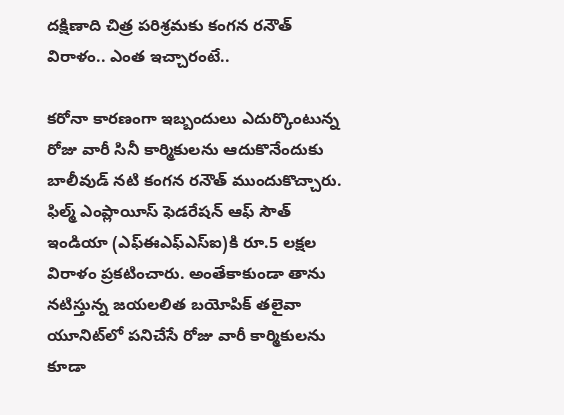దక్షిణాది చిత్ర పరిశ్రమకు కంగన రనౌత్ విరాళం.. ఎంత ఇచ్చారంటే..

కరోనా కారణంగా ఇబ్బందులు ఎదుర్కొంటున్న రోజు వారీ సినీ కార్మికులను ఆదుకొనేందుకు బాలీవుడ్ నటి కంగన రనౌత్ ముందుకొచ్చారు. ఫిల్మ్ ఎంప్లాయీస్ ఫెడరేషన్ ఆఫ్ సౌత్ ఇండియా (ఎఫ్ఈఎఫ్ఎస్ఐ)కి రూ.5 లక్షల విరాళం ప్రకటించారు. అంతేకాకుండా తాను నటిస్తున్న జయలలిత బయోపిక్ తలైవా యూనిట్‌లో పనిచేసే రోజు వారీ కార్మికులను కూడా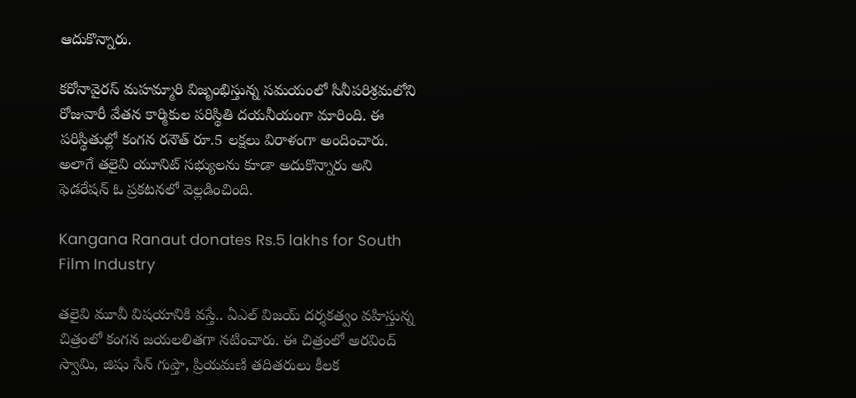ఆదుకొన్నారు.

కరోనావైరస్ మహమ్మారి విజృంభిస్తున్న సమయంలో సినీపరిశ్రమలోని రోజువారీ వేతన కార్మికుల పరిస్థితి దయనీయంగా మారింది. ఈ పరిస్థితుల్లో కంగన రనౌత్ రూ.5 లక్షలు విరాళంగా అందించారు. అలాగే తలైవి యూనిట్ సభ్యులను కూడా అదుకొన్నారు అని ఫెడరేషన్ ఓ ప్రకటనలో వెల్లడించింది.

Kangana Ranaut donates Rs.5 lakhs for South Film Industry

తలైవి మూవీ విషయానికి వస్తే.. ఏఎల్ విజయ్ దర్శకత్వం వహిస్తున్న చిత్రంలో కంగన జయలలితగా నటించారు. ఈ చిత్రంలో అరవింద్ స్వామి, జిషు సేన్ గుప్తా, ప్రియమణి తదితరులు కీలక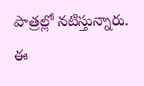పాత్రల్లో నటిస్తున్నారు. ఈ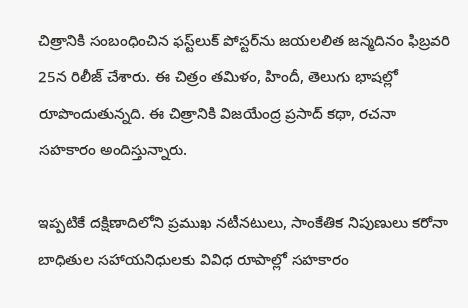చిత్రానికి సంబంధించిన ఫస్ట్‌లుక్ పోస్టర్‌ను జయలలిత జన్మదినం ఫిబ్రవరి 25న రిలీజ్ చేశారు. ఈ చిత్రం తమిళం, హిందీ, తెలుగు భాషల్లో రూపొందుతున్నది. ఈ చిత్రానికి విజయేంద్ర ప్రసాద్ కథా, రచనా సహకారం అందిస్తున్నారు.

ఇప్పటికే దక్షిణాదిలోని ప్రముఖ నటీనటులు, సాంకేతిక నిపుణులు కరోనా బాధితుల సహాయనిధులకు వివిధ రూపాల్లో సహకారం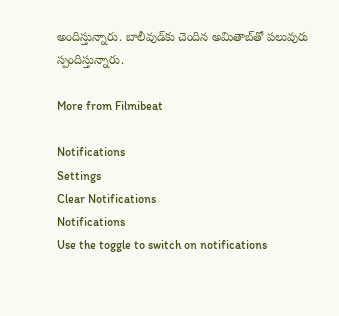అందిస్తున్నారు. బాలీవుడ్‌కు చెందిన అమితాబ్‌తో పలువురు స్పందిస్తున్నారు.

More from Filmibeat

Notifications
Settings
Clear Notifications
Notifications
Use the toggle to switch on notifications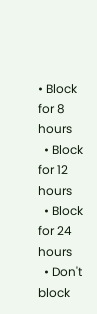• Block for 8 hours
  • Block for 12 hours
  • Block for 24 hours
  • Don't block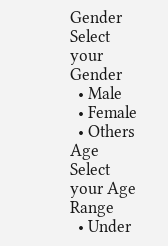Gender
Select your Gender
  • Male
  • Female
  • Others
Age
Select your Age Range
  • Under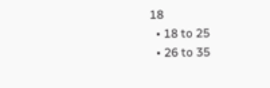18
  • 18 to 25
  • 26 to 35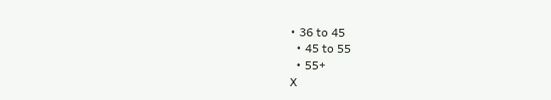• 36 to 45
  • 45 to 55
  • 55+
X